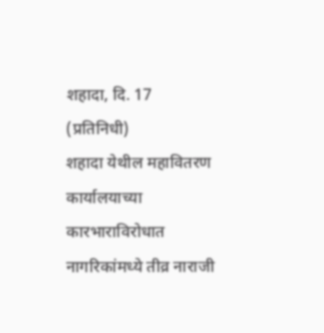शहादा, दि. 17 (प्रतिनिधी)
शहादा येथील महावितरण कार्यालयाच्या कारभाराविरोधात नागरिकांमध्ये तीव्र नाराजी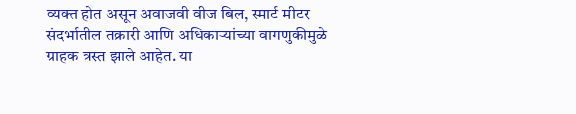व्यक्त होत असून अवाजवी वीज बिल, स्मार्ट मीटर संदर्भातील तक्रारी आणि अधिकाऱ्यांच्या वागणुकीमुळे ग्राहक त्रस्त झाले आहेत. या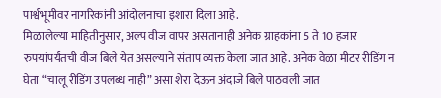पार्श्वभूमीवर नागरिकांनी आंदोलनाचा इशारा दिला आहे.
मिळालेल्या माहितीनुसार, अल्प वीज वापर असतानाही अनेक ग्राहकांना 5 ते 10 हजार रुपयांपर्यंतची वीज बिले येत असल्याने संताप व्यक्त केला जात आहे. अनेक वेळा मीटर रीडिंग न घेता “चालू रीडिंग उपलब्ध नाही” असा शेरा देऊन अंदाजे बिले पाठवली जात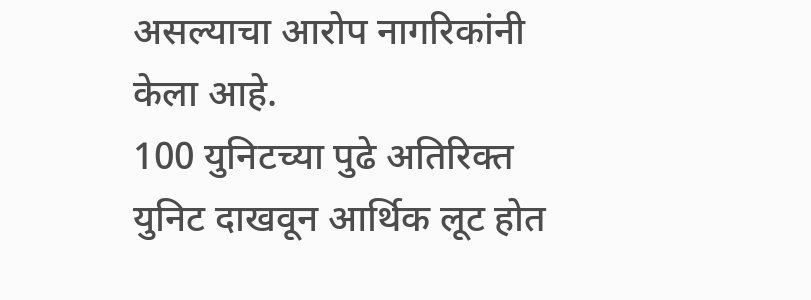असल्याचा आरोप नागरिकांनी केला आहे.
100 युनिटच्या पुढे अतिरिक्त युनिट दाखवून आर्थिक लूट होत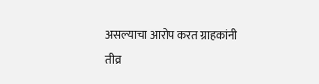असल्याचा आरोप करत ग्राहकांनी तीव्र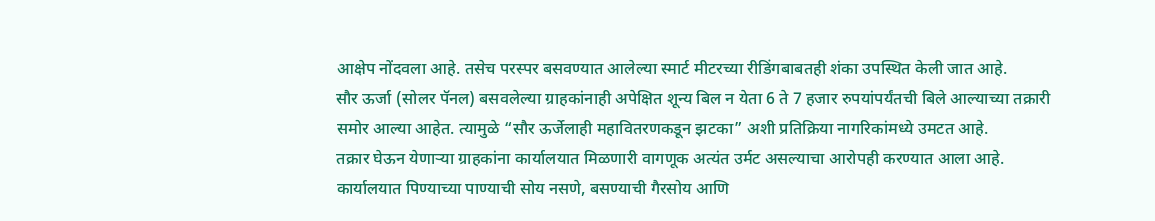आक्षेप नोंदवला आहे. तसेच परस्पर बसवण्यात आलेल्या स्मार्ट मीटरच्या रीडिंगबाबतही शंका उपस्थित केली जात आहे.
सौर ऊर्जा (सोलर पॅनल) बसवलेल्या ग्राहकांनाही अपेक्षित शून्य बिल न येता 6 ते 7 हजार रुपयांपर्यंतची बिले आल्याच्या तक्रारी समोर आल्या आहेत. त्यामुळे “सौर ऊर्जेलाही महावितरणकडून झटका” अशी प्रतिक्रिया नागरिकांमध्ये उमटत आहे.
तक्रार घेऊन येणाऱ्या ग्राहकांना कार्यालयात मिळणारी वागणूक अत्यंत उर्मट असल्याचा आरोपही करण्यात आला आहे. कार्यालयात पिण्याच्या पाण्याची सोय नसणे, बसण्याची गैरसोय आणि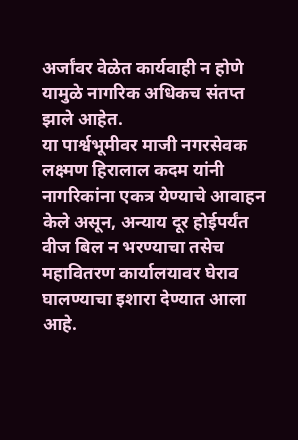अर्जांवर वेळेत कार्यवाही न होणे यामुळे नागरिक अधिकच संतप्त झाले आहेत.
या पार्श्वभूमीवर माजी नगरसेवक लक्ष्मण हिरालाल कदम यांनी नागरिकांना एकत्र येण्याचे आवाहन केले असून, अन्याय दूर होईपर्यंत वीज बिल न भरण्याचा तसेच महावितरण कार्यालयावर घेराव घालण्याचा इशारा देण्यात आला आहे.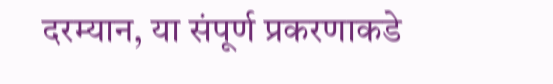दरम्यान, या संपूर्ण प्रकरणाकडे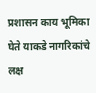प्रशासन काय भूमिका घेते याकडे नागरिकांचे लक्ष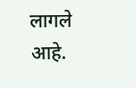लागले आहे.